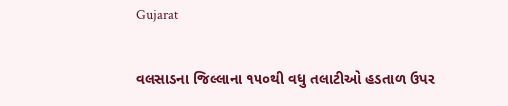Gujarat

વલસાડના જિલ્લાના ૧૫૦થી વધુ તલાટીઓ હડતાળ ઉપર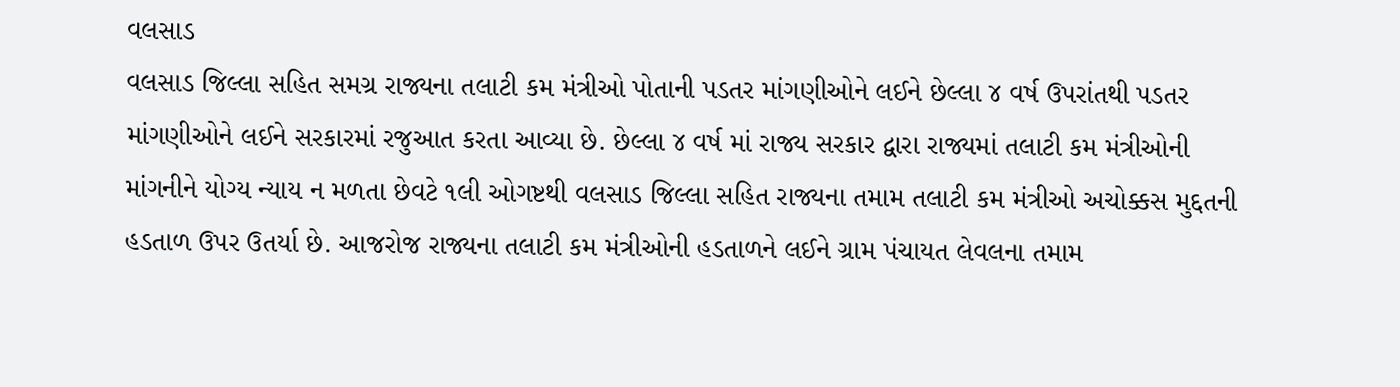વલસાડ
વલસાડ જિલ્લા સહિત સમગ્ર રાજ્યના તલાટી કમ મંત્રીઓ પોતાની પડતર માંગણીઓને લઈને છેલ્લા ૪ વર્ષ ઉપરાંતથી પડતર માંગણીઓને લઈને સરકારમાં રજુઆત કરતા આવ્યા છે. છેલ્લા ૪ વર્ષ માં રાજ્ય સરકાર દ્વારા રાજ્યમાં તલાટી કમ મંત્રીઓની માંગનીને યોગ્ય ન્યાય ન મળતા છેવટે ૧લી ઓગષ્ટથી વલસાડ જિલ્લા સહિત રાજ્યના તમામ તલાટી કમ મંત્રીઓ અચોક્કસ મુદ્દતની હડતાળ ઉપર ઉતર્યા છે. આજરોજ રાજ્યના તલાટી કમ મંત્રીઓની હડતાળને લઈને ગ્રામ પંચાયત લેવલના તમામ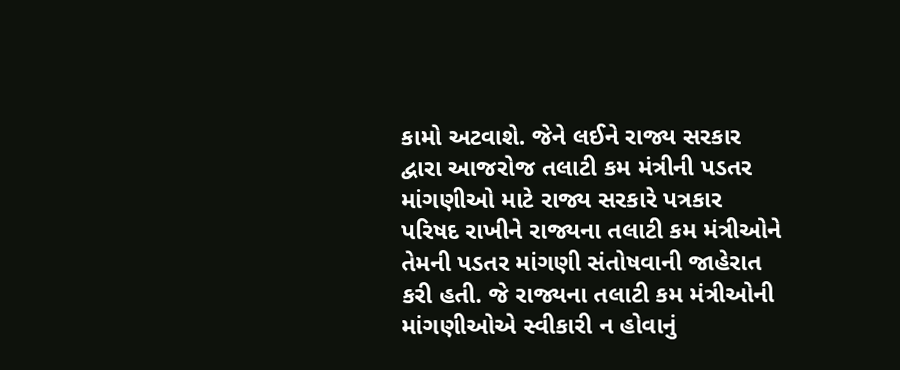કામો અટવાશે. જેને લઈને રાજ્ય સરકાર દ્વારા આજરોજ તલાટી કમ મંત્રીની પડતર માંગણીઓ માટે રાજ્ય સરકારે પત્રકાર પરિષદ રાખીને રાજ્યના તલાટી કમ મંત્રીઓને તેમની પડતર માંગણી સંતોષવાની જાહેરાત કરી હતી. જે રાજ્યના તલાટી કમ મંત્રીઓની માંગણીઓએ સ્વીકારી ન હોવાનું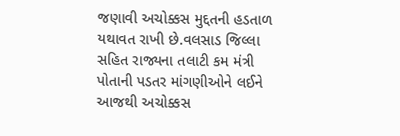જણાવી અચોક્કસ મુદ્દતની હડતાળ યથાવત રાખી છે.વલસાડ જિલ્લા સહિત રાજ્યના તલાટી કમ મંત્રી પોતાની પડતર માંગણીઓને લઈને આજથી અચોક્કસ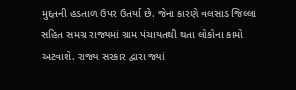મુદ્દતની હડતાળ ઉપર ઉતર્યા છે. જેના કારણે વલસાડ જિલ્લા સહિત સમગ્ર રાજ્યમાં ગ્રામ પંચાયતથી થતા લોકોના કામો અટવાશે. રાજ્ય સરકાર દ્વારા જ્યાં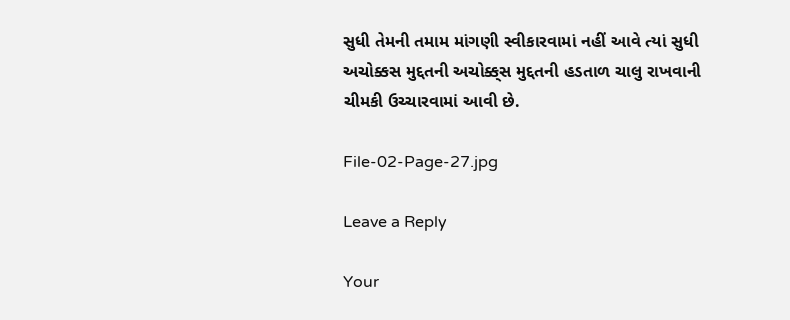સુધી તેમની તમામ માંગણી સ્વીકારવામાં નહીં આવે ત્યાં સુધી અચોક્કસ મુદ્દતની અચોક્ક્‌સ મુદ્દતની હડતાળ ચાલુ રાખવાની ચીમકી ઉચ્ચારવામાં આવી છે.

File-02-Page-27.jpg

Leave a Reply

Your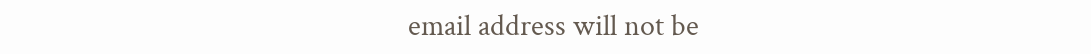email address will not be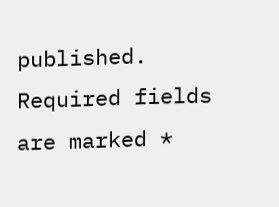published. Required fields are marked *